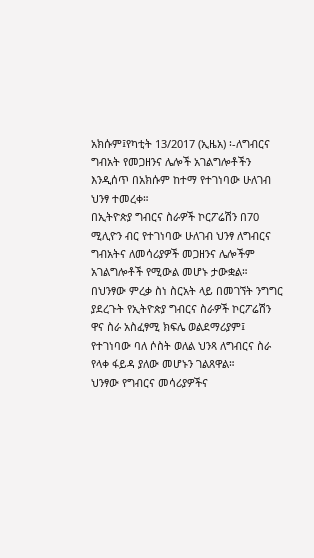አክሱም፤የካቲት 13/2017 (ኢዜአ) ፡-ለግብርና ግብአት የመጋዘንና ሌሎች አገልግሎቶችን እንዲሰጥ በአክሱም ከተማ የተገነባው ሁለገብ ህንፃ ተመረቀ።
በኢትዮጵያ ግብርና ስራዎች ኮርፖሬሽን በ70 ሚሊዮን ብር የተገነባው ሁለገብ ህንፃ ለግብርና ግብአትና ለመሳሪያዎች መጋዘንና ሌሎችም አገልግሎቶች የሚውል መሆኑ ታውቋል።
በህንፃው ምረቃ ስነ ስርአት ላይ በመገኘት ንግግር ያደረጉት የኢትዮጵያ ግብርና ስራዎች ኮርፖሬሽን ዋና ስራ አስፈፃሚ ክፍሌ ወልደማሪያም፤ የተገነባው ባለ ሶስት ወለል ህንጻ ለግብርና ስራ የላቀ ፋይዳ ያለው መሆኑን ገልጸዋል።
ህንፃው የግብርና መሳሪያዎችና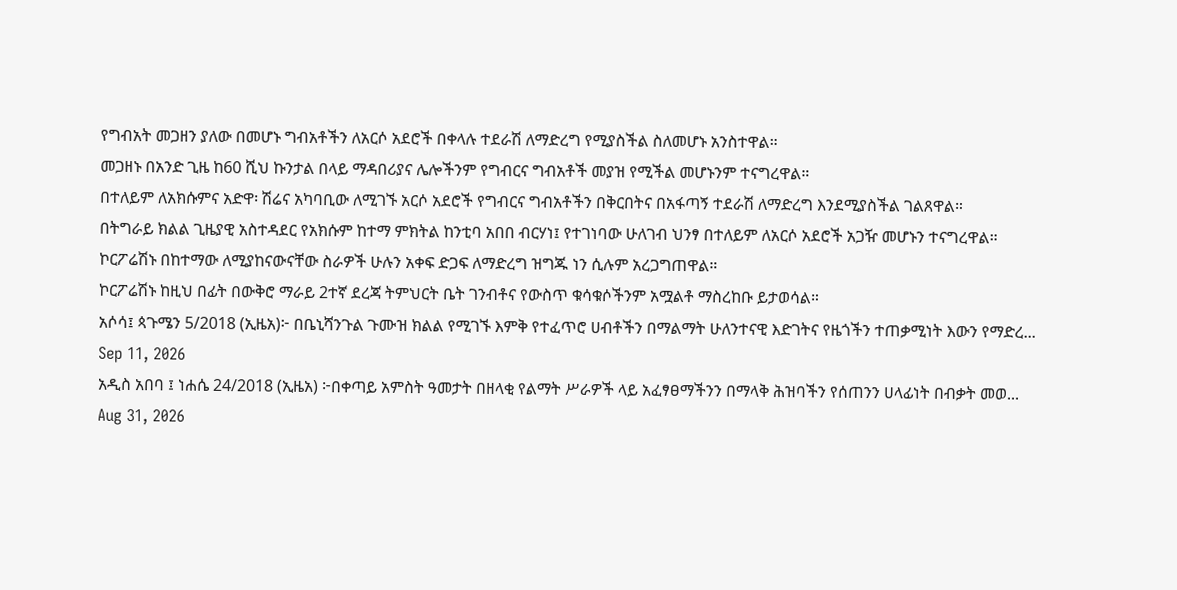የግብአት መጋዘን ያለው በመሆኑ ግብአቶችን ለአርሶ አደሮች በቀላሉ ተደራሽ ለማድረግ የሚያስችል ስለመሆኑ አንስተዋል።
መጋዘኑ በአንድ ጊዜ ከ60 ሺህ ኩንታል በላይ ማዳበሪያና ሌሎችንም የግብርና ግብአቶች መያዝ የሚችል መሆኑንም ተናግረዋል።
በተለይም ለአክሱምና አድዋ፡ ሽሬና አካባቢው ለሚገኙ አርሶ አደሮች የግብርና ግብአቶችን በቅርበትና በአፋጣኝ ተደራሽ ለማድረግ እንደሚያስችል ገልጸዋል።
በትግራይ ክልል ጊዜያዊ አስተዳደር የአክሱም ከተማ ምክትል ከንቲባ አበበ ብርሃነ፤ የተገነባው ሁለገብ ህንፃ በተለይም ለአርሶ አደሮች አጋዥ መሆኑን ተናግረዋል።
ኮርፖሬሽኑ በከተማው ለሚያከናውናቸው ስራዎች ሁሉን አቀፍ ድጋፍ ለማድረግ ዝግጁ ነን ሲሉም አረጋግጠዋል።
ኮርፖሬሽኑ ከዚህ በፊት በውቅሮ ማራይ 2ተኛ ደረጃ ትምህርት ቤት ገንብቶና የውስጥ ቁሳቁሶችንም አሟልቶ ማስረከቡ ይታወሳል።
አሶሳ፤ ጳጉሜን 5/2018 (ኢዜአ)፦ በቤኒሻንጉል ጉሙዝ ክልል የሚገኙ እምቅ የተፈጥሮ ሀብቶችን በማልማት ሁለንተናዊ እድገትና የዜጎችን ተጠቃሚነት እውን የማድረ...
Sep 11, 2026
አዲስ አበባ ፤ ነሐሴ 24/2018 (ኢዜአ) ፦በቀጣይ አምስት ዓመታት በዘላቂ የልማት ሥራዎች ላይ አፈፃፀማችንን በማላቅ ሕዝባችን የሰጠንን ሀላፊነት በብቃት መወ...
Aug 31, 2026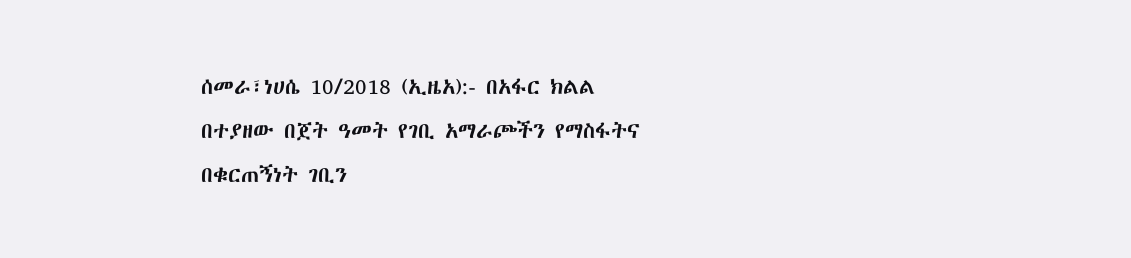ሰመራ፣ነሀሴ 10/2018 (ኢዜአ):- በአፋር ክልል በተያዘው በጀት ዓመት የገቢ አማራጮችን የማስፋትና በቁርጠኝነት ገቢን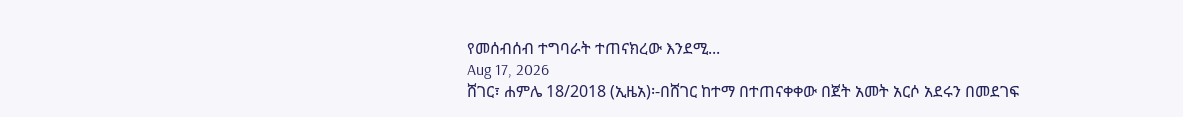የመሰብሰብ ተግባራት ተጠናክረው እንደሚ...
Aug 17, 2026
ሸገር፣ ሐምሌ 18/2018 (ኢዜአ)፡-በሸገር ከተማ በተጠናቀቀው በጀት አመት አርሶ አደሩን በመደገፍ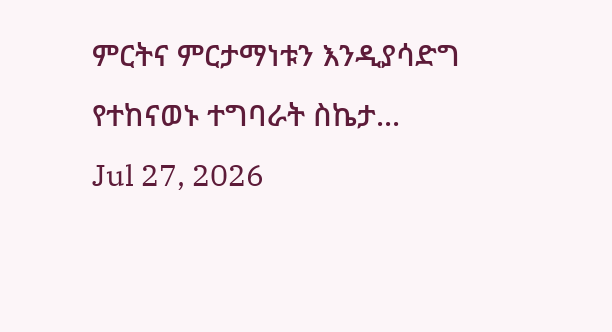ምርትና ምርታማነቱን እንዲያሳድግ የተከናወኑ ተግባራት ስኬታ...
Jul 27, 2026